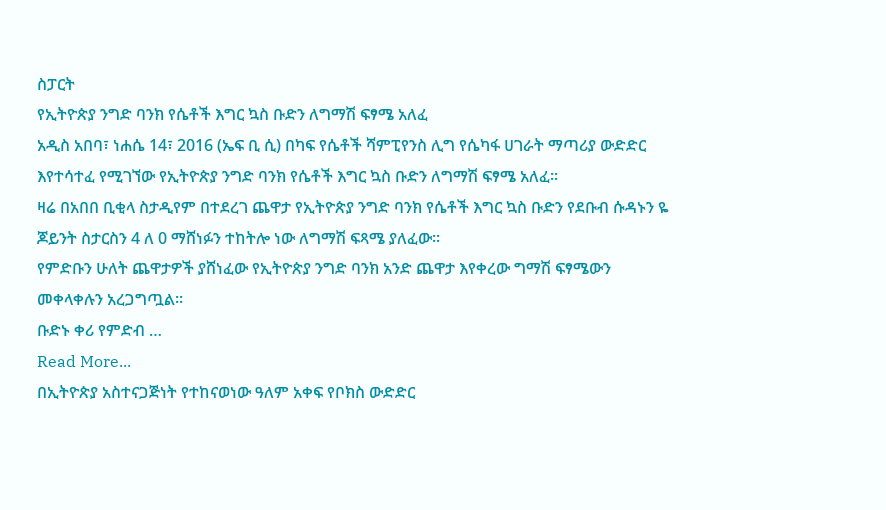ስፓርት
የኢትዮጵያ ንግድ ባንክ የሴቶች እግር ኳስ ቡድን ለግማሽ ፍፃሜ አለፈ
አዲስ አበባ፣ ነሐሴ 14፣ 2016 (ኤፍ ቢ ሲ) በካፍ የሴቶች ሻምፒየንስ ሊግ የሴካፋ ሀገራት ማጣሪያ ውድድር እየተሳተፈ የሚገኘው የኢትዮጵያ ንግድ ባንክ የሴቶች እግር ኳስ ቡድን ለግማሽ ፍፃሜ አለፈ፡፡
ዛሬ በአበበ ቢቂላ ስታዲየም በተደረገ ጨዋታ የኢትዮጵያ ንግድ ባንክ የሴቶች እግር ኳስ ቡድን የደቡብ ሱዳኑን ዬ ጆይንት ስታርስን 4 ለ 0 ማሸነፉን ተከትሎ ነው ለግማሽ ፍጻሜ ያለፈው፡፡
የምድቡን ሁለት ጨዋታዎች ያሸነፈው የኢትዮጵያ ንግድ ባንክ አንድ ጨዋታ እየቀረው ግማሽ ፍፃሜውን መቀላቀሉን አረጋግጧል፡፡
ቡድኑ ቀሪ የምድብ …
Read More...
በኢትዮጵያ አስተናጋጅነት የተከናወነው ዓለም አቀፍ የቦክስ ውድድር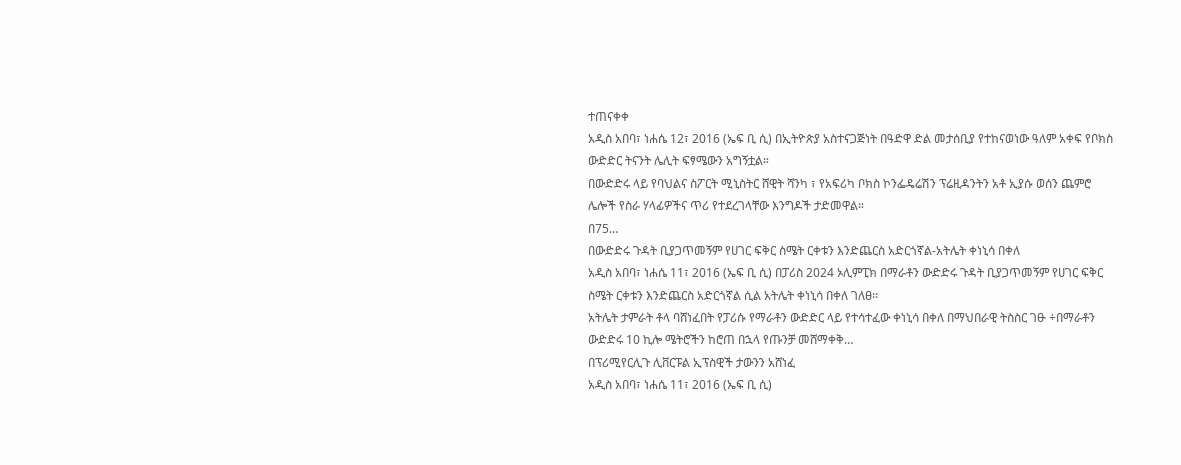ተጠናቀቀ
አዲስ አበባ፣ ነሐሴ 12፣ 2016 (ኤፍ ቢ ሲ) በኢትዮጵያ አስተናጋጅነት በዓድዋ ድል መታሰቢያ የተከናወነው ዓለም አቀፍ የቦክስ ውድድር ትናንት ሌሊት ፍፃሜውን አግኝቷል።
በውድድሩ ላይ የባህልና ስፖርት ሚኒስትር ሸዊት ሻንካ ፣ የአፍሪካ ቦክስ ኮንፌዴሬሽን ፕሬዚዳንትን አቶ ኢያሱ ወሰን ጨምሮ ሌሎች የስራ ሃላፊዎችና ጥሪ የተደረገላቸው እንግዶች ታድመዋል።
በ75…
በውድድሩ ጉዳት ቢያጋጥመኝም የሀገር ፍቅር ስሜት ርቀቱን እንድጨርስ አድርጎኛል-አትሌት ቀነኒሳ በቀለ
አዲስ አበባ፣ ነሐሴ 11፣ 2016 (ኤፍ ቢ ሲ) በፓሪስ 2024 ኦሊምፒክ በማራቶን ውድድሩ ጉዳት ቢያጋጥመኝም የሀገር ፍቅር ስሜት ርቀቱን እንድጨርስ አድርጎኛል ሲል አትሌት ቀነኒሳ በቀለ ገለፀ፡፡
አትሌት ታምራት ቶላ ባሸነፈበት የፓሪሱ የማራቶን ውድድር ላይ የተሳተፈው ቀነኒሳ በቀለ በማህበራዊ ትስስር ገፁ ÷በማራቶን ውድድሩ 10 ኪሎ ሜትሮችን ከሮጠ በኋላ የጡንቻ መሸማቀቅ…
በፕሪሚየርሊጉ ሊቨርፑል ኢፕስዊች ታውንን አሸነፈ
አዲስ አበባ፣ ነሐሴ 11፣ 2016 (ኤፍ ቢ ሲ)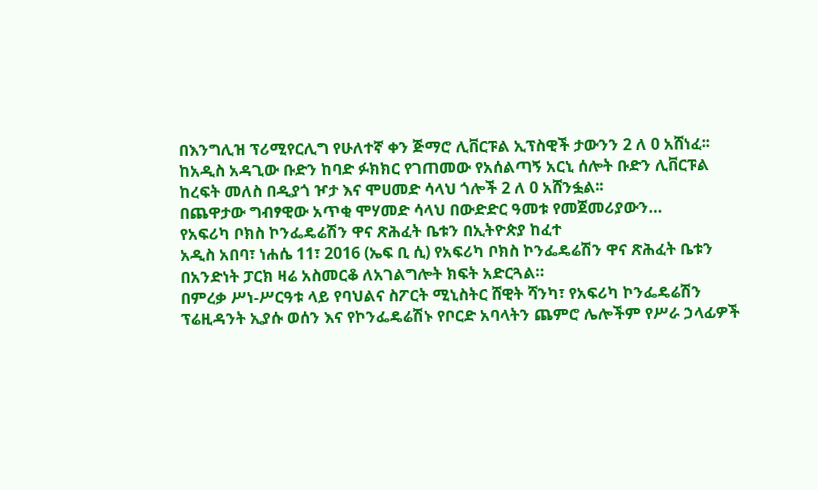በእንግሊዝ ፕሪሚየርሊግ የሁለተኛ ቀን ጅማሮ ሊቨርፑል ኢፕስዊች ታውንን 2 ለ 0 አሸነፈ፡፡
ከአዲስ አዳጊው ቡድን ከባድ ፉክክር የገጠመው የአሰልጣኝ አርኒ ሰሎት ቡድን ሊቨርፑል ከረፍት መለስ በዲያጎ ዦታ እና ሞሀመድ ሳላህ ጎሎች 2 ለ 0 አሸንፏል፡፡
በጨዋታው ግብፃዊው አጥቂ ሞሃመድ ሳላህ በውድድር ዓመቱ የመጀመሪያውን…
የአፍሪካ ቦክስ ኮንፌዴሬሽን ዋና ጽሕፈት ቤቱን በኢትዮጵያ ከፈተ
አዲስ አበባ፣ ነሐሴ 11፣ 2016 (ኤፍ ቢ ሲ) የአፍሪካ ቦክስ ኮንፌዴሬሽን ዋና ጽሕፈት ቤቱን በአንድነት ፓርክ ዛሬ አስመርቆ ለአገልግሎት ክፍት አድርጓል።
በምረቃ ሥነ-ሥርዓቱ ላይ የባህልና ስፖርት ሚኒስትር ሸዊት ሻንካ፣ የአፍሪካ ኮንፌዴሬሽን ፕሬዚዳንት ኢያሱ ወሰን እና የኮንፌዴሬሽኑ የቦርድ አባላትን ጨምሮ ሌሎችም የሥራ ኃላፊዎች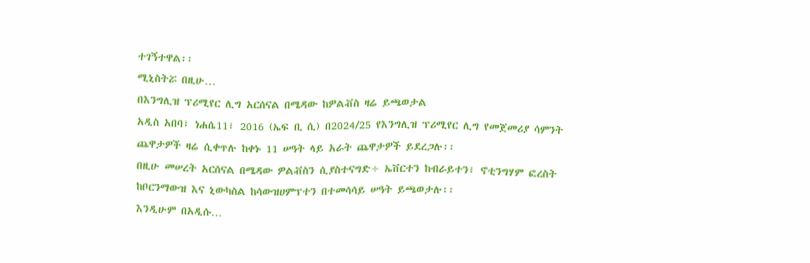ተገኝተዋል፡፡
ሚኒስትሯ በዚሁ…
በእንግሊዝ ፕሪሚየር ሊግ አርሰናል በሜዳው ከዎልቭስ ዛሬ ይጫወታል
አዲስ አበባ፣ ነሐሴ11፣ 2016 (ኤፍ ቢ ሲ) በ2024/25 የእንግሊዝ ፕሪሚየር ሊግ የመጀመሪያ ሳምንት ጨዋታዎች ዛሬ ሲቀጥሉ ከቀኑ 11 ሠዓት ላይ አራት ጨዋታዎች ይደረጋሉ፡፡
በዚሁ መሠረት አርሰናል በሜዳው ዎልቭስን ሲያስተናግድ÷ ኤቨርተን ከብራይተን፣ ኖቲንግሃም ፎረስት ከቦርንማውዝ እና ኒውካስል ከሳውዝሀምፕተን በተመሳሳይ ሠዓት ይጫወታሉ፡፡
እንዲሁም በአዲሱ…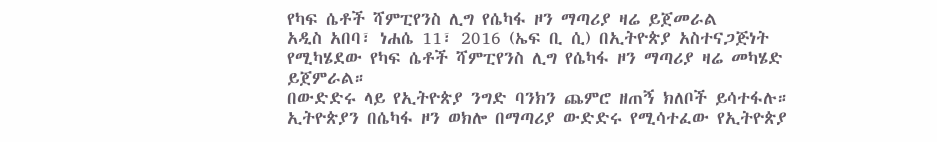የካፍ ሴቶች ሻምፒየንስ ሊግ የሴካፋ ዞን ማጣሪያ ዛሬ ይጀመራል
አዲስ አበባ፣ ነሐሴ 11፣ 2016 (ኤፍ ቢ ሲ) በኢትዮጵያ አስተናጋጅነት የሚካሄደው የካፍ ሴቶች ሻምፒየንስ ሊግ የሴካፋ ዞን ማጣሪያ ዛሬ መካሄድ ይጀምራል።
በውድድሩ ላይ የኢትዮጵያ ንግድ ባንክን ጨምሮ ዘጠኝ ክለቦች ይሳተፋሉ።
ኢትዮጵያን በሴካፋ ዞን ወክሎ በማጣሪያ ውድድሩ የሚሳተፈው የኢትዮጵያ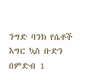ንግድ ባንክ የሴቶች እግር ኳስ ቡድን በምድብ 1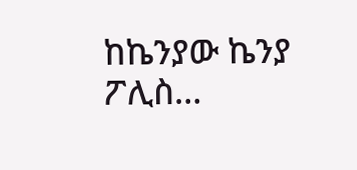ከኬንያው ኬንያ ፖሊስ…